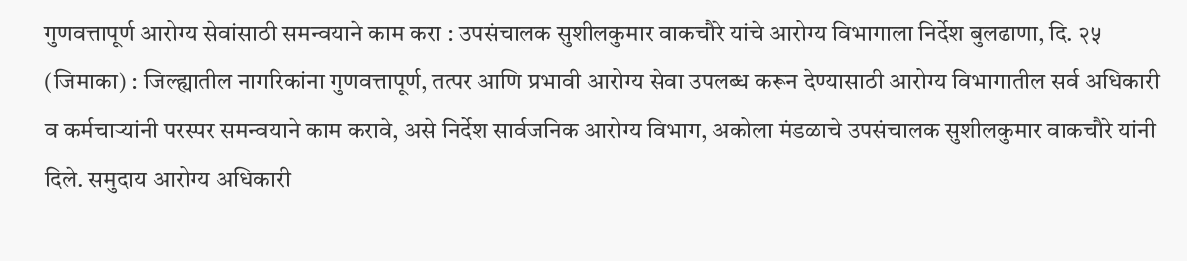गुणवत्तापूर्ण आरोग्य सेवांसाठी समन्वयाने काम करा : उपसंचालक सुशीलकुमार वाकचौरे यांचे आरोग्य विभागाला निर्देश बुलढाणा, दि. २५ (जिमाका) : जिल्ह्यातील नागरिकांना गुणवत्तापूर्ण, तत्पर आणि प्रभावी आरोग्य सेवा उपलब्ध करून देण्यासाठी आरोग्य विभागातील सर्व अधिकारी व कर्मचाऱ्यांनी परस्पर समन्वयाने काम करावे, असे निर्देश सार्वजनिक आरोग्य विभाग, अकोला मंडळाचे उपसंचालक सुशीलकुमार वाकचौरे यांनी दिले. समुदाय आरोग्य अधिकारी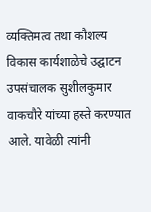व्यक्तिमत्व तथा कौशल्य विकास कार्यशाळेचे उद्घाटन उपसंचालक सुशीलकुमार वाकचौरे यांच्या हस्ते करण्यात आले. यावेळी त्यांनी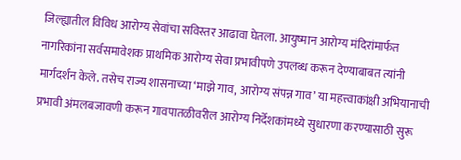जिल्ह्यातील विविध आरोग्य सेवांचा सविस्तर आढावा घेतला. आयुष्मान आरोग्य मंदिरांमार्फत नागरिकांना सर्वसमावेशक प्राथमिक आरोग्य सेवा प्रभावीपणे उपलब्ध करून देण्याबाबत त्यांनी मार्गदर्शन केले. तसेच राज्य शासनाच्या ‘माझे गाव, आरोग्य संपन्न गाव’ या महत्त्वाकांक्षी अभियानाची प्रभावी अंमलबजावणी करून गावपातळीवरील आरोग्य निर्देशकांमध्ये सुधारणा करण्यासाठी सुरू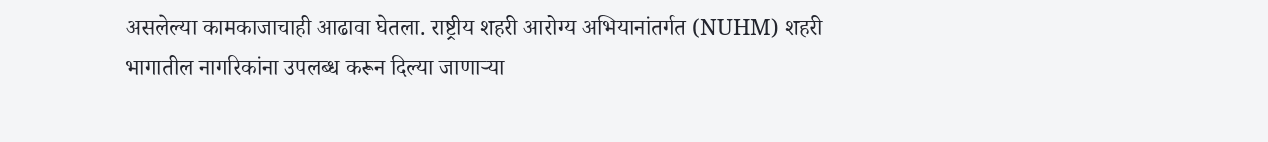असलेल्या कामकाजाचाही आढावा घेतला. राष्ट्रीय शहरी आरोग्य अभियानांतर्गत (NUHM) शहरी भागातील नागरिकांना उपलब्ध करून दिल्या जाणाऱ्या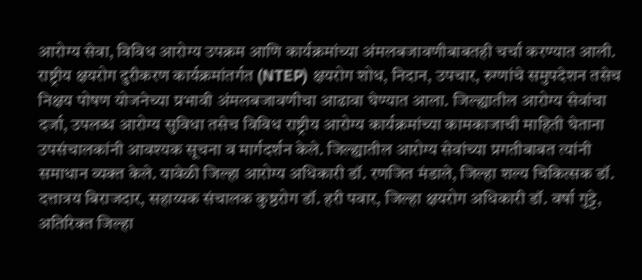आरोग्य सेवा, विविध आरोग्य उपक्रम आणि कार्यक्रमांच्या अंमलबजावणीबाबतही चर्चा करण्यात आली. राष्ट्रीय क्षयरोग दुरीकरण कार्यक्रमांतर्गत (NTEP) क्षयरोग शोध, निदान, उपचार, रुग्णांचे समुपदेशन तसेच निक्षय पोषण योजनेच्या प्रभावी अंमलबजावणीचा आढावा घेण्यात आला. जिल्ह्यातील आरोग्य सेवांचा दर्जा, उपलब्ध आरोग्य सुविधा तसेच विविध राष्ट्रीय आरोग्य कार्यक्रमांच्या कामकाजाची माहिती घेताना उपसंचालकांनी आवश्यक सूचना व मार्गदर्शन केले. जिल्ह्यातील आरोग्य सेवांच्या प्रगतीबाबत त्यांनी समाधान व्यक्त केले. यावेळी जिल्हा आरोग्य अधिकारी डॉ. रणजित मंडाले, जिल्हा शल्य चिकित्सक डॉ. दत्तात्रय बिराजदार, सहाय्यक संचालक कुष्ठरोग डॉ. हरी पवार, जिल्हा क्षयरोग अधिकारी डॉ. वर्षा गुट्टे, अतिरिक्त जिल्हा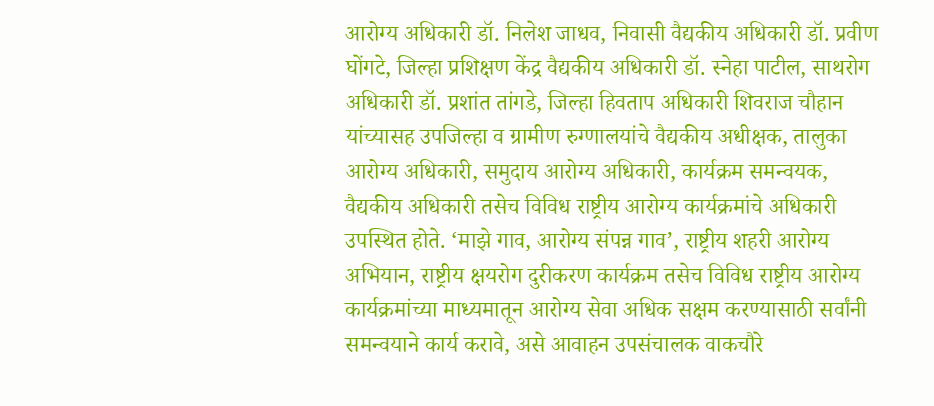आरोग्य अधिकारी डॉ. निलेश जाधव, निवासी वैद्यकीय अधिकारी डॉ. प्रवीण घोंगटे, जिल्हा प्रशिक्षण केंद्र वैद्यकीय अधिकारी डॉ. स्नेहा पाटील, साथरोग अधिकारी डॉ. प्रशांत तांगडे, जिल्हा हिवताप अधिकारी शिवराज चौहान यांच्यासह उपजिल्हा व ग्रामीण रुग्णालयांचे वैद्यकीय अधीक्षक, तालुका आरोग्य अधिकारी, समुदाय आरोग्य अधिकारी, कार्यक्रम समन्वयक, वैद्यकीय अधिकारी तसेच विविध राष्ट्रीय आरोग्य कार्यक्रमांचे अधिकारी उपस्थित होते. ‘माझे गाव, आरोग्य संपन्न गाव’, राष्ट्रीय शहरी आरोग्य अभियान, राष्ट्रीय क्षयरोग दुरीकरण कार्यक्रम तसेच विविध राष्ट्रीय आरोग्य कार्यक्रमांच्या माध्यमातून आरोग्य सेवा अधिक सक्षम करण्यासाठी सर्वांनी समन्वयाने कार्य करावे, असे आवाहन उपसंचालक वाकचौरे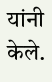यांनी केले.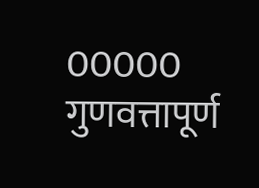00000
गुणवत्तापूर्ण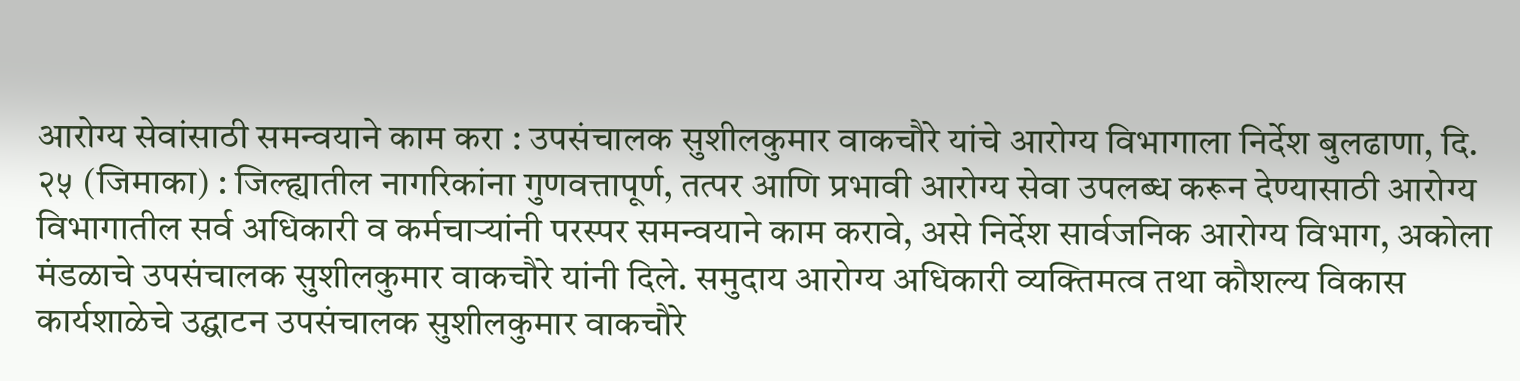आरोग्य सेवांसाठी समन्वयाने काम करा : उपसंचालक सुशीलकुमार वाकचौरे यांचे आरोग्य विभागाला निर्देश बुलढाणा, दि. २५ (जिमाका) : जिल्ह्यातील नागरिकांना गुणवत्तापूर्ण, तत्पर आणि प्रभावी आरोग्य सेवा उपलब्ध करून देण्यासाठी आरोग्य विभागातील सर्व अधिकारी व कर्मचाऱ्यांनी परस्पर समन्वयाने काम करावे, असे निर्देश सार्वजनिक आरोग्य विभाग, अकोला मंडळाचे उपसंचालक सुशीलकुमार वाकचौरे यांनी दिले. समुदाय आरोग्य अधिकारी व्यक्तिमत्व तथा कौशल्य विकास कार्यशाळेचे उद्घाटन उपसंचालक सुशीलकुमार वाकचौरे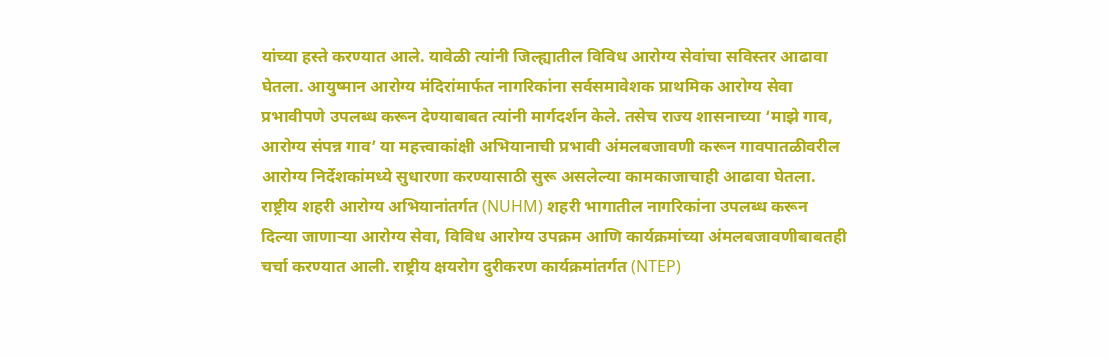यांच्या हस्ते करण्यात आले. यावेळी त्यांनी जिल्ह्यातील विविध आरोग्य सेवांचा सविस्तर आढावा घेतला. आयुष्मान आरोग्य मंदिरांमार्फत नागरिकांना सर्वसमावेशक प्राथमिक आरोग्य सेवा प्रभावीपणे उपलब्ध करून देण्याबाबत त्यांनी मार्गदर्शन केले. तसेच राज्य शासनाच्या ‘माझे गाव, आरोग्य संपन्न गाव’ या महत्त्वाकांक्षी अभियानाची प्रभावी अंमलबजावणी करून गावपातळीवरील आरोग्य निर्देशकांमध्ये सुधारणा करण्यासाठी सुरू असलेल्या कामकाजाचाही आढावा घेतला. राष्ट्रीय शहरी आरोग्य अभियानांतर्गत (NUHM) शहरी भागातील नागरिकांना उपलब्ध करून दिल्या जाणाऱ्या आरोग्य सेवा, विविध आरोग्य उपक्रम आणि कार्यक्रमांच्या अंमलबजावणीबाबतही चर्चा करण्यात आली. राष्ट्रीय क्षयरोग दुरीकरण कार्यक्रमांतर्गत (NTEP)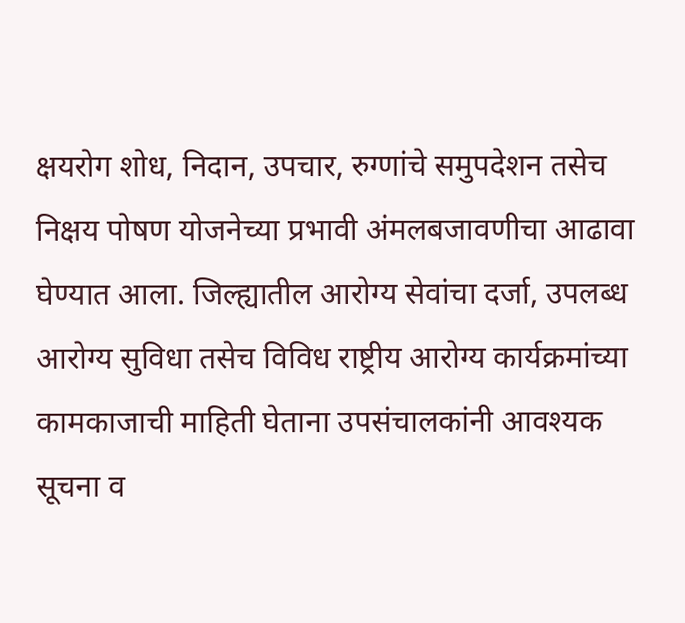क्षयरोग शोध, निदान, उपचार, रुग्णांचे समुपदेशन तसेच निक्षय पोषण योजनेच्या प्रभावी अंमलबजावणीचा आढावा घेण्यात आला. जिल्ह्यातील आरोग्य सेवांचा दर्जा, उपलब्ध आरोग्य सुविधा तसेच विविध राष्ट्रीय आरोग्य कार्यक्रमांच्या कामकाजाची माहिती घेताना उपसंचालकांनी आवश्यक सूचना व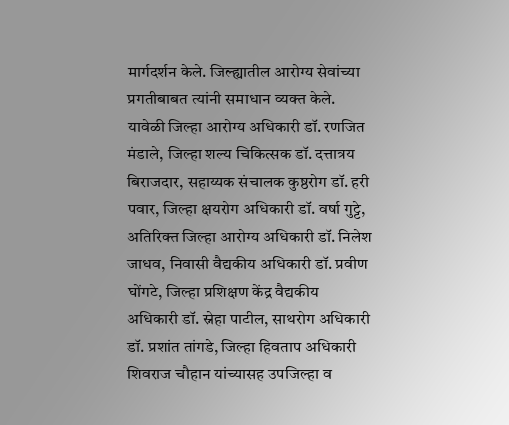मार्गदर्शन केले. जिल्ह्यातील आरोग्य सेवांच्या प्रगतीबाबत त्यांनी समाधान व्यक्त केले. यावेळी जिल्हा आरोग्य अधिकारी डॉ. रणजित मंडाले, जिल्हा शल्य चिकित्सक डॉ. दत्तात्रय बिराजदार, सहाय्यक संचालक कुष्ठरोग डॉ. हरी पवार, जिल्हा क्षयरोग अधिकारी डॉ. वर्षा गुट्टे, अतिरिक्त जिल्हा आरोग्य अधिकारी डॉ. निलेश जाधव, निवासी वैद्यकीय अधिकारी डॉ. प्रवीण घोंगटे, जिल्हा प्रशिक्षण केंद्र वैद्यकीय अधिकारी डॉ. स्नेहा पाटील, साथरोग अधिकारी डॉ. प्रशांत तांगडे, जिल्हा हिवताप अधिकारी शिवराज चौहान यांच्यासह उपजिल्हा व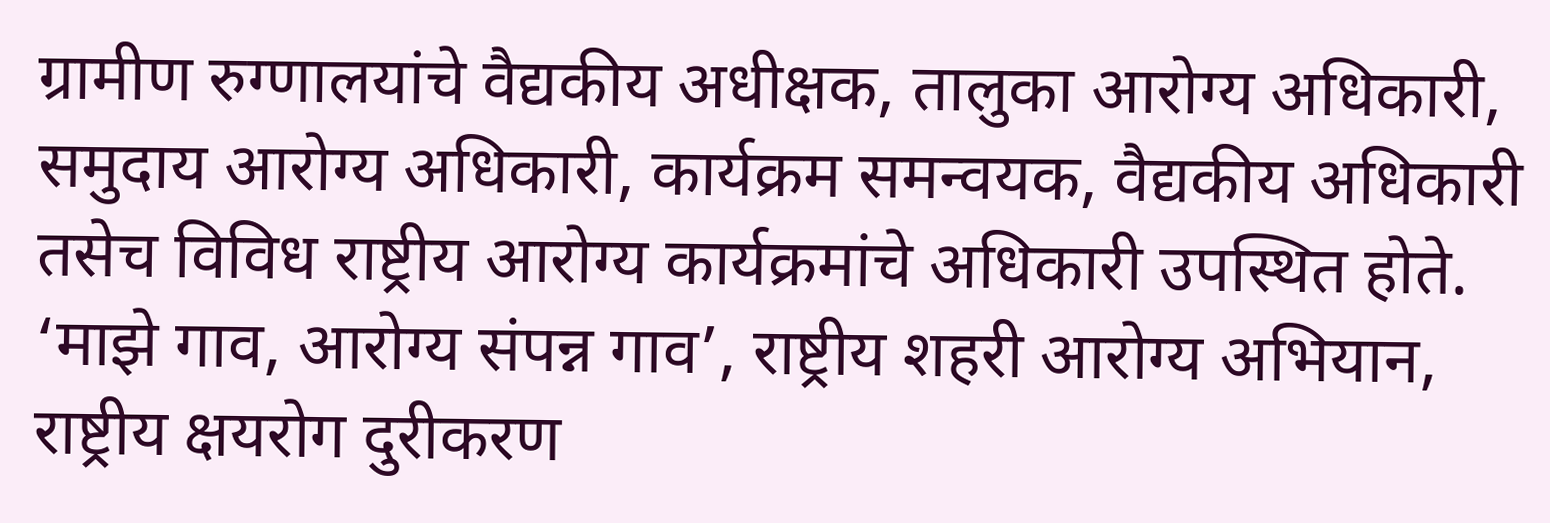ग्रामीण रुग्णालयांचे वैद्यकीय अधीक्षक, तालुका आरोग्य अधिकारी, समुदाय आरोग्य अधिकारी, कार्यक्रम समन्वयक, वैद्यकीय अधिकारी तसेच विविध राष्ट्रीय आरोग्य कार्यक्रमांचे अधिकारी उपस्थित होते. ‘माझे गाव, आरोग्य संपन्न गाव’, राष्ट्रीय शहरी आरोग्य अभियान, राष्ट्रीय क्षयरोग दुरीकरण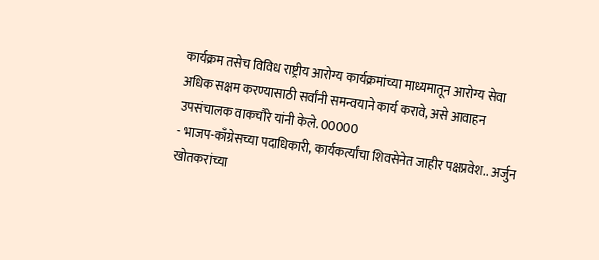कार्यक्रम तसेच विविध राष्ट्रीय आरोग्य कार्यक्रमांच्या माध्यमातून आरोग्य सेवा अधिक सक्षम करण्यासाठी सर्वांनी समन्वयाने कार्य करावे, असे आवाहन उपसंचालक वाकचौरे यांनी केले. 00000
- भाजप-काँग्रेसच्या पदाधिकारी, कार्यकर्त्यांचा शिवसेनेत जाहीर पक्षप्रवेश.. अर्जुन खोतकरांच्या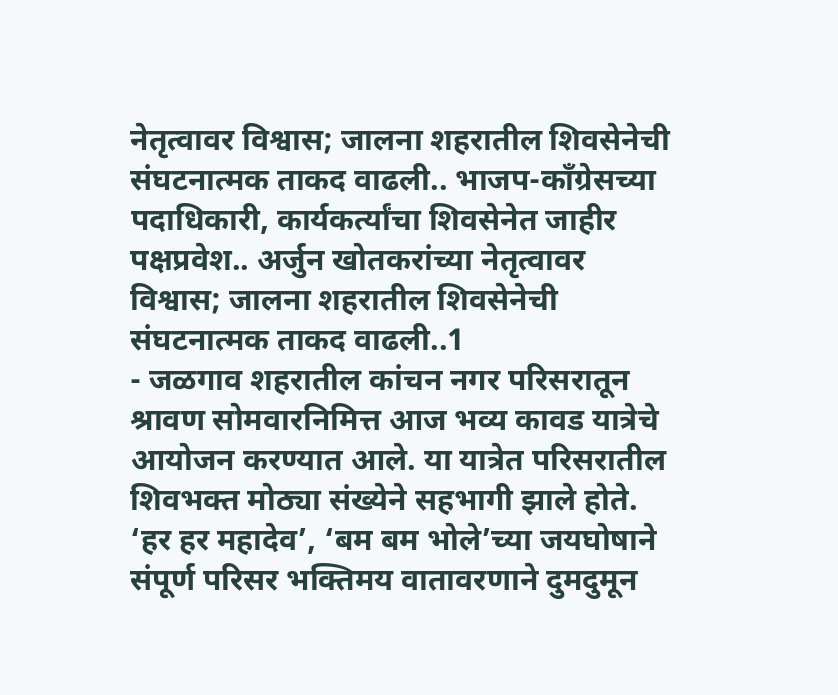नेतृत्वावर विश्वास; जालना शहरातील शिवसेनेची संघटनात्मक ताकद वाढली.. भाजप-काँग्रेसच्या पदाधिकारी, कार्यकर्त्यांचा शिवसेनेत जाहीर पक्षप्रवेश.. अर्जुन खोतकरांच्या नेतृत्वावर विश्वास; जालना शहरातील शिवसेनेची संघटनात्मक ताकद वाढली..1
- जळगाव शहरातील कांचन नगर परिसरातून श्रावण सोमवारनिमित्त आज भव्य कावड यात्रेचे आयोजन करण्यात आले. या यात्रेत परिसरातील शिवभक्त मोठ्या संख्येने सहभागी झाले होते. ‘हर हर महादेव’, ‘बम बम भोले’च्या जयघोषाने संपूर्ण परिसर भक्तिमय वातावरणाने दुमदुमून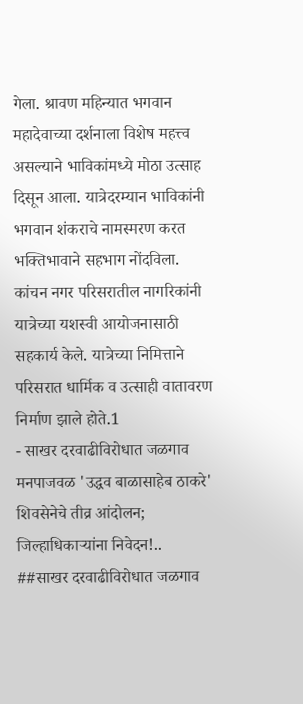गेला. श्रावण महिन्यात भगवान महादेवाच्या दर्शनाला विशेष महत्त्व असल्याने भाविकांमध्ये मोठा उत्साह दिसून आला. यात्रेदरम्यान भाविकांनी भगवान शंकराचे नामस्मरण करत भक्तिभावाने सहभाग नोंदविला. कांचन नगर परिसरातील नागरिकांनी यात्रेच्या यशस्वी आयोजनासाठी सहकार्य केले. यात्रेच्या निमित्ताने परिसरात धार्मिक व उत्साही वातावरण निर्माण झाले होते.1
- साखर दरवाढीविरोधात जळगाव मनपाजवळ 'उद्धव बाळासाहेब ठाकरे' शिवसेनेचे तीव्र आंदोलन; जिल्हाधिकाऱ्यांना निवेदन!.. ##साखर दरवाढीविरोधात जळगाव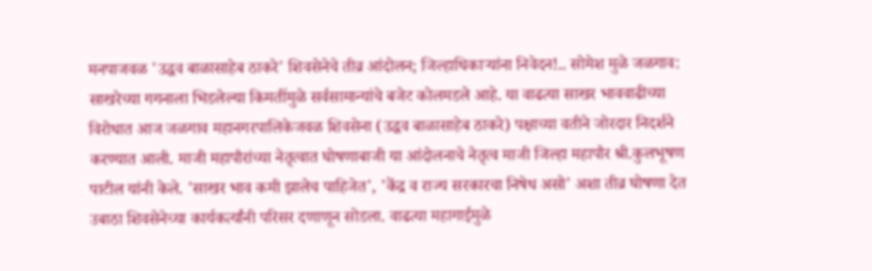मनपाजवळ 'उद्धव बाळासाहेब ठाकरे' शिवसेनेचे तीव्र आंदोलन; जिल्हाधिकाऱ्यांना निवेदन!.. सोमेश मुळे जळगाव: साखरेच्या गगनाला भिडलेल्या किमतींमुळे सर्वसामान्यांचे बजेट कोलमडले आहे. या वाढत्या साखर भाववाढीच्या विरोधात आज जळगाव महानगरपालिकेजवळ शिवसेना (उद्धव बाळासाहेब ठाकरे) पक्षाच्या वतीने जोरदार निदर्शने करण्यात आली. माजी महापौरांच्या नेतृत्वात घोषणाबाजी या आंदोलनाचे नेतृत्व माजी जिल्हा महापौर श्री.कुलभूषण पाटील यांनी केले. 'साखर भाव कमी झालेच पाहिजेत', 'केंद्र व राज्य सरकारचा निषेध असो' अशा तीव्र घोषणा देत उबाठा शिवसेनेच्या कार्यकर्त्यांनी परिसर दणाणून सोडला. वाढत्या महागाईमुळे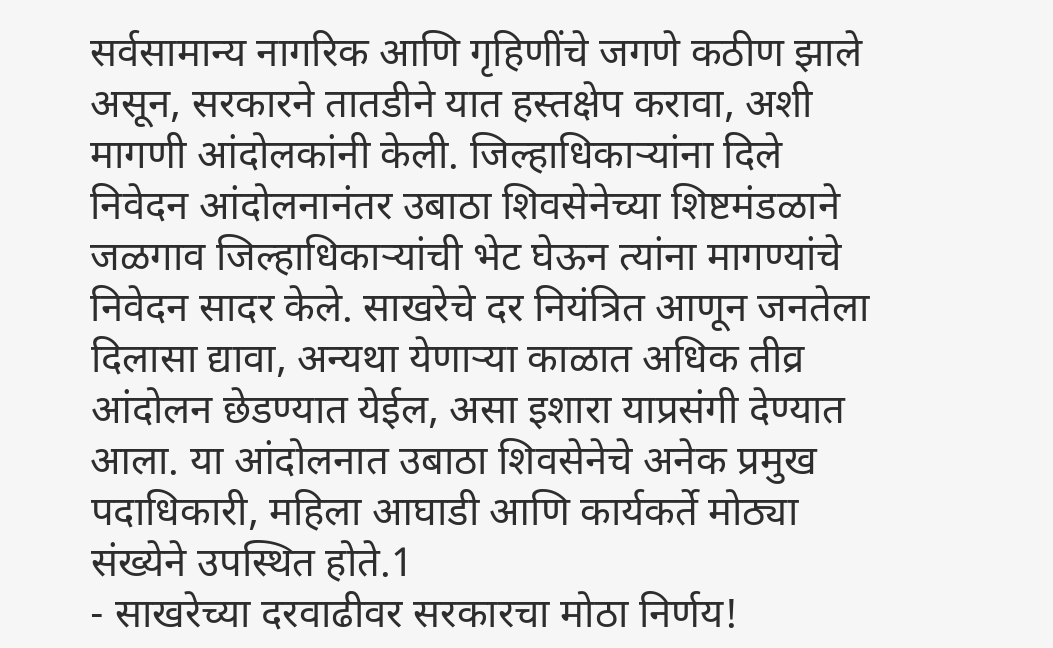सर्वसामान्य नागरिक आणि गृहिणींचे जगणे कठीण झाले असून, सरकारने तातडीने यात हस्तक्षेप करावा, अशी मागणी आंदोलकांनी केली. जिल्हाधिकाऱ्यांना दिले निवेदन आंदोलनानंतर उबाठा शिवसेनेच्या शिष्टमंडळाने जळगाव जिल्हाधिकाऱ्यांची भेट घेऊन त्यांना मागण्यांचे निवेदन सादर केले. साखरेचे दर नियंत्रित आणून जनतेला दिलासा द्यावा, अन्यथा येणाऱ्या काळात अधिक तीव्र आंदोलन छेडण्यात येईल, असा इशारा याप्रसंगी देण्यात आला. या आंदोलनात उबाठा शिवसेनेचे अनेक प्रमुख पदाधिकारी, महिला आघाडी आणि कार्यकर्ते मोठ्या संख्येने उपस्थित होते.1
- साखरेच्या दरवाढीवर सरकारचा मोठा निर्णय!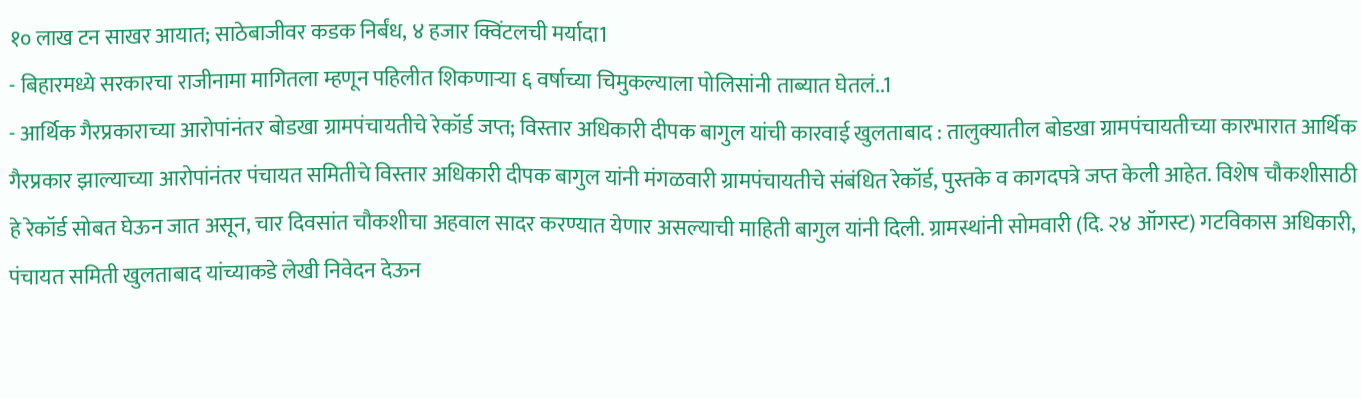१० लाख टन साखर आयात; साठेबाजीवर कडक निर्बंध, ४ हजार क्विंटलची मर्यादा1
- बिहारमध्ये सरकारचा राजीनामा मागितला म्हणून पहिलीत शिकणाऱ्या ६ वर्षाच्या चिमुकल्याला पोलिसांनी ताब्यात घेतलं..1
- आर्थिक गैरप्रकाराच्या आरोपांनंतर बोडखा ग्रामपंचायतीचे रेकॉर्ड जप्त; विस्तार अधिकारी दीपक बागुल यांची कारवाई खुलताबाद : तालुक्यातील बोडखा ग्रामपंचायतीच्या कारभारात आर्थिक गैरप्रकार झाल्याच्या आरोपांनंतर पंचायत समितीचे विस्तार अधिकारी दीपक बागुल यांनी मंगळवारी ग्रामपंचायतीचे संबंधित रेकॉर्ड, पुस्तके व कागदपत्रे जप्त केली आहेत. विशेष चौकशीसाठी हे रेकॉर्ड सोबत घेऊन जात असून, चार दिवसांत चौकशीचा अहवाल सादर करण्यात येणार असल्याची माहिती बागुल यांनी दिली. ग्रामस्थांनी सोमवारी (दि. २४ ऑगस्ट) गटविकास अधिकारी, पंचायत समिती खुलताबाद यांच्याकडे लेखी निवेदन देऊन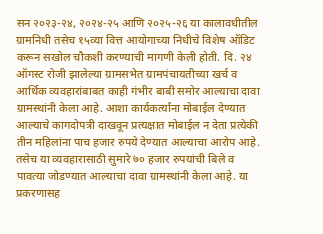सन २०२३-२४, २०२४-२५ आणि २०२५-२६ या कालावधीतील ग्रामनिधी तसेच १५व्या वित्त आयोगाच्या निधीचे विशेष ऑडिट करून सखोल चौकशी करण्याची मागणी केली होती. दि. २४ ऑगस्ट रोजी झालेल्या ग्रामसभेत ग्रामपंचायतीच्या खर्च व आर्थिक व्यवहारांबाबत काही गंभीर बाबी समोर आल्याचा दावा ग्रामस्थांनी केला आहे. आशा कार्यकर्त्यांना मोबाईल देण्यात आल्याचे कागदोपत्री दाखवून प्रत्यक्षात मोबाईल न देता प्रत्येकी तीन महिलांना पाच हजार रुपये देण्यात आल्याचा आरोप आहे. तसेच या व्यवहारासाठी सुमारे ७० हजार रुपयांची बिले व पावत्या जोडण्यात आल्याचा दावा ग्रामस्थांनी केला आहे. या प्रकरणासह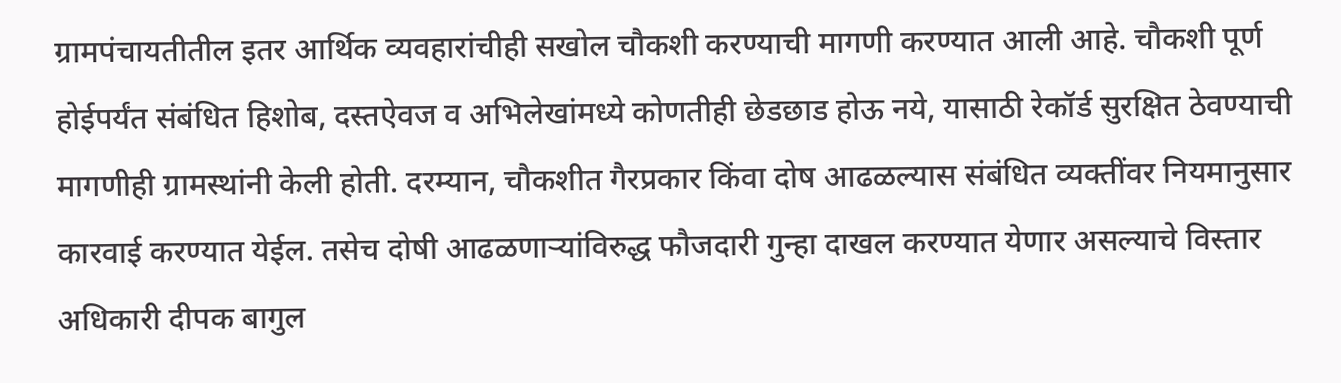ग्रामपंचायतीतील इतर आर्थिक व्यवहारांचीही सखोल चौकशी करण्याची मागणी करण्यात आली आहे. चौकशी पूर्ण होईपर्यंत संबंधित हिशोब, दस्तऐवज व अभिलेखांमध्ये कोणतीही छेडछाड होऊ नये, यासाठी रेकॉर्ड सुरक्षित ठेवण्याची मागणीही ग्रामस्थांनी केली होती. दरम्यान, चौकशीत गैरप्रकार किंवा दोष आढळल्यास संबंधित व्यक्तींवर नियमानुसार कारवाई करण्यात येईल. तसेच दोषी आढळणाऱ्यांविरुद्ध फौजदारी गुन्हा दाखल करण्यात येणार असल्याचे विस्तार अधिकारी दीपक बागुल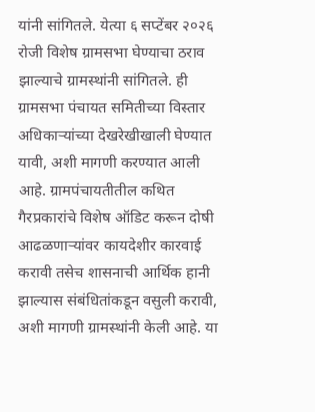यांनी सांगितले. येत्या ६ सप्टेंबर २०२६ रोजी विशेष ग्रामसभा घेण्याचा ठराव झाल्याचे ग्रामस्थांनी सांगितले. ही ग्रामसभा पंचायत समितीच्या विस्तार अधिकाऱ्यांच्या देखरेखीखाली घेण्यात यावी, अशी मागणी करण्यात आली आहे. ग्रामपंचायतीतील कथित गैरप्रकारांचे विशेष ऑडिट करून दोषी आढळणाऱ्यांवर कायदेशीर कारवाई करावी तसेच शासनाची आर्थिक हानी झाल्यास संबंधितांकडून वसुली करावी, अशी मागणी ग्रामस्थांनी केली आहे. या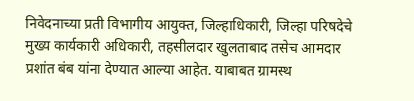निवेदनाच्या प्रती विभागीय आयुक्त, जिल्हाधिकारी, जिल्हा परिषदेचे मुख्य कार्यकारी अधिकारी, तहसीलदार खुलताबाद तसेच आमदार प्रशांत बंब यांना देण्यात आल्या आहेत. याबाबत ग्रामस्थ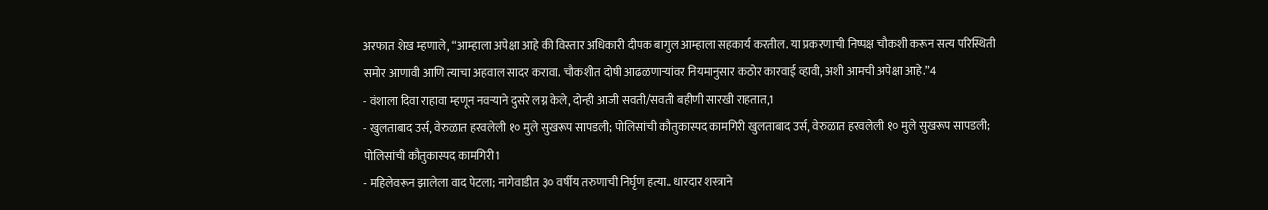अरफात शेख म्हणाले, “आम्हाला अपेक्षा आहे की विस्तार अधिकारी दीपक बागुल आम्हाला सहकार्य करतील. या प्रकरणाची निष्पक्ष चौकशी करून सत्य परिस्थिती समोर आणावी आणि त्याचा अहवाल सादर करावा. चौकशीत दोषी आढळणाऱ्यांवर नियमानुसार कठोर कारवाई व्हावी, अशी आमची अपेक्षा आहे.”4
- वंशाला दिवा राहावा म्हणून नवऱ्याने दुसरे लग्न केले, दोन्ही आजी सवती/सवती बहीणी सारखी राहतात,1
- खुलताबाद उर्स, वेरुळात हरवलेली १० मुले सुखरूप सापडली; पोलिसांची कौतुकास्पद कामगिरी खुलताबाद उर्स, वेरुळात हरवलेली १० मुले सुखरूप सापडली; पोलिसांची कौतुकास्पद कामगिरी1
- महिलेवरून झालेला वाद पेटला; नागेवाडीत ३० वर्षीय तरुणाची निर्घृण हत्या.. धारदार शस्त्राने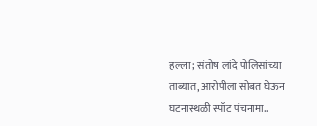हल्ला; संतोष लांदे पोलिसांच्या ताब्यात, आरोपीला सोबत घेऊन घटनास्थळी स्पॉट पंचनामा..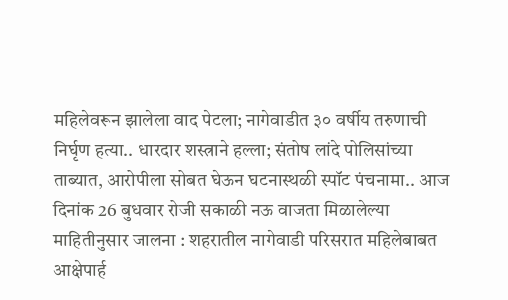महिलेवरून झालेला वाद पेटला; नागेवाडीत ३० वर्षीय तरुणाची निर्घृण हत्या.. धारदार शस्त्राने हल्ला; संतोष लांदे पोलिसांच्या ताब्यात, आरोपीला सोबत घेऊन घटनास्थळी स्पॉट पंचनामा.. आज दिनांक 26 बुधवार रोजी सकाळी नऊ वाजता मिळालेल्या माहितीनुसार जालना : शहरातील नागेवाडी परिसरात महिलेबाबत आक्षेपार्ह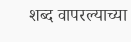शब्द वापरल्याच्या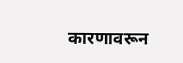कारणावरून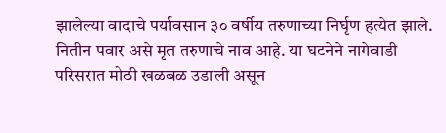झालेल्या वादाचे पर्यावसान ३० वर्षीय तरुणाच्या निर्घृण हत्येत झाले. नितीन पवार असे मृत तरुणाचे नाव आहे. या घटनेने नागेवाडी परिसरात मोठी खळबळ उडाली असून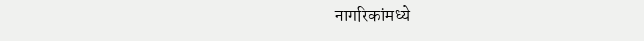नागरिकांमध्ये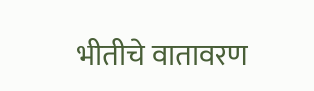भीतीचे वातावरण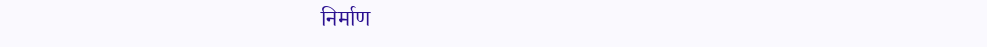निर्माण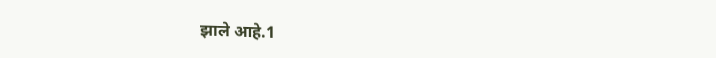झाले आहे.1